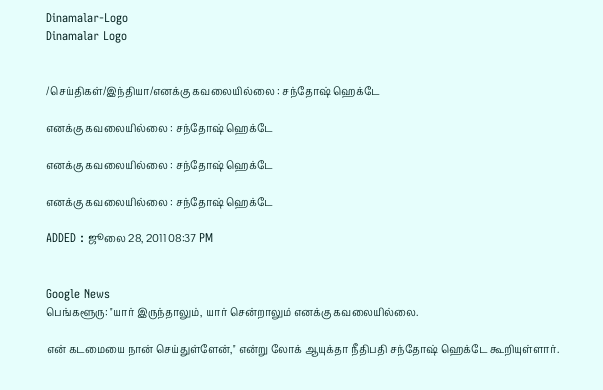Dinamalar-Logo
Dinamalar Logo


/செய்திகள்/இந்தியா/எனக்கு கவலையில்லை : சந்தோஷ் ஹெக்டே

எனக்கு கவலையில்லை : சந்தோஷ் ஹெக்டே

எனக்கு கவலையில்லை : சந்தோஷ் ஹெக்டே

எனக்கு கவலையில்லை : சந்தோஷ் ஹெக்டே

ADDED : ஜூலை 28, 2011 08:37 PM


Google News
பெங்களூரு: ''யார் இருந்தாலும், யார் சென்றாலும் எனக்கு கவலையில்லை.

என் கடமையை நான் செய்துள்ளேன்,'' என்று லோக் ஆயுக்தா நீதிபதி சந்தோஷ் ஹெக்டே கூறியுள்ளார்.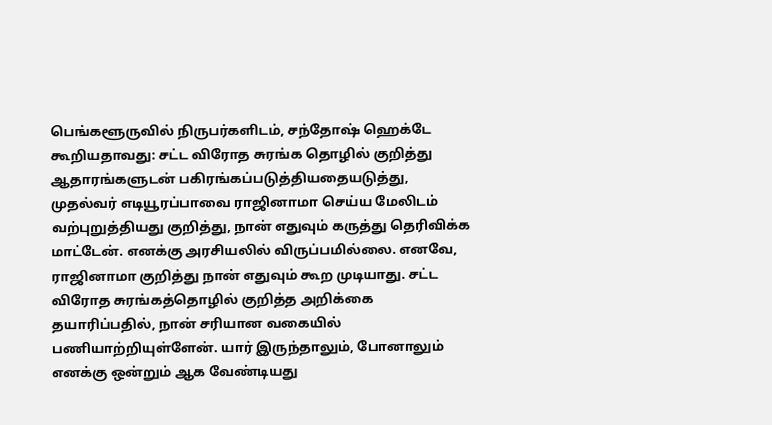பெங்களூருவில் நிருபர்களிடம், சந்தோஷ் ஹெக்டே கூறியதாவது: சட்ட விரோத சுரங்க தொழில் குறித்து ஆதாரங்களுடன் பகிரங்கப்படுத்தியதையடுத்து, முதல்வர் எடியூரப்பாவை ராஜினாமா செய்ய மேலிடம் வற்புறுத்தியது குறித்து, நான் எதுவும் கருத்து தெரிவிக்க மாட்டேன். எனக்கு அரசியலில் விருப்பமில்லை. எனவே, ராஜினாமா குறித்து நான் எதுவும் கூற முடியாது. சட்ட விரோத சுரங்கத்தொழில் குறித்த அறிக்கை தயாரிப்பதில், நான் சரியான வகையில் பணியாற்றியுள்ளேன். யார் இருந்தாலும், போனாலும் எனக்கு ஒன்றும் ஆக வேண்டியது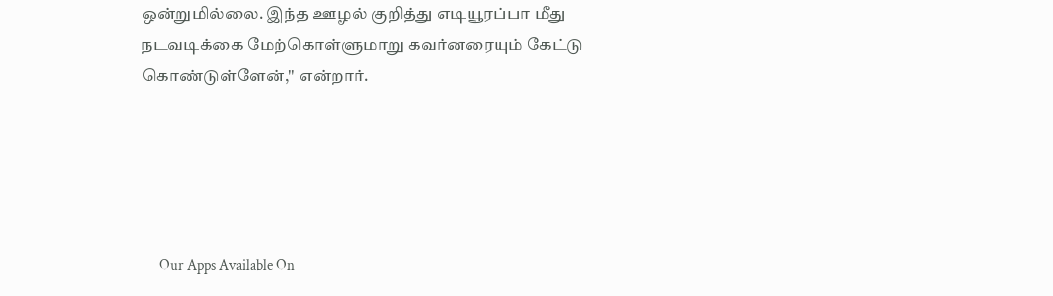ஒன்றுமில்லை. இந்த ஊழல் குறித்து எடியூரப்பா மீது நடவடிக்கை மேற்கொள்ளுமாறு கவர்னரையும் கேட்டு கொண்டுள்ளேன்,'' என்றார்.





      Our Apps Available On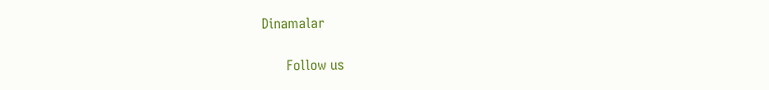Dinamalar

      Follow us